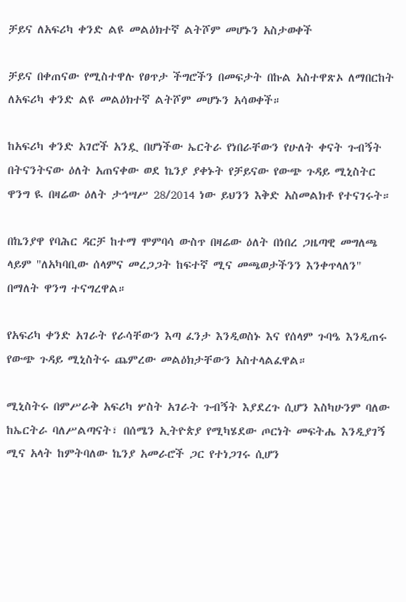ቻይና ለአፍሪካ ቀንድ ልዩ መልዕክተኛ ልትሾም መሆኑን አስታወቀች

ቻይና በቀጠናው የሚስተዋሉ የፀጥታ ችግሮችን በመፍታት በኩል አስተዋጽኦ ለማበርከት ለአፍሪካ ቀንድ ልዩ መልዕክተኛ ልትሾም መሆኑን አሳወቀች።

ከአፍሪካ ቀንድ አገሮች አንዷ በሆነችው ኤርትራ የነበራቸውን የሁለት ቀናት ጉብኝት በትናንትናው ዕለት አጠናቀው ወደ ኬንያ ያቀኑት የቻይናው የውጭ ጉዳይ ሚኒስትር ዋንግ ዪ በዛሬው ዕለት ታኅሣሥ 28/2014 ነው ይህንን እቅድ አስመልክቶ የተናገሩት።

በኬንያዋ የባሕር ዳርቻ ከተማ ሞምባሳ ውስጥ በዛሬው ዕለት በነበረ ጋዜጣዊ መግለጫ ላይም "ለአካባቢው ሰላምና መረጋጋት ከፍተኛ ሚና መጫወታችንን እንቀጥላለን" በማለት ዋንግ ተናግረዋል።

የአፍሪካ ቀንድ አገራት የራሳቸውን እጣ ፈንታ እንዲወስኑ እና የሰላም ጉባዔ እንዲጠሩ የውጭ ጉዳይ ሚኒስትሩ ጨምረው መልዕክታቸውን አስተላልፈዋል።

ሚኒስትሩ በምሥራቅ አፍሪካ ሦስት አገራት ጉብኝት እያደረጉ ሲሆን እስካሁንም ባለው ከኤርትራ ባለሥልጣናት፣ በሰሜን ኢትዮጵያ የሚካሄደው ጦርነት መፍትሔ እንዲያገኝ ሚና አላት ከምትባለው ኬንያ አመራሮች ጋር የተነጋገሩ ሲሆን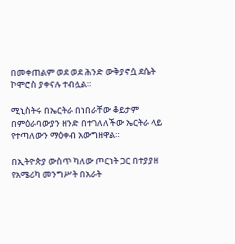በመቀጠልም ወደ ወደ ሕንድ ውቅያኖሷ ደሴት ኮሞሮስ ያቀናሉ ተብሏል።

ሚኒስትሩ በኤርትራ በነበራቸው ቆይታም በምዕራባውያን ዘንድ በተገለለችው ኤርትራ ላይ የተጣለውን ማዕቀብ አውግዘዋል።

በኢትዮጵያ ውስጥ ካለው ጦርነት ጋር በተያያዘ የአሜሪካ መንግሥት በአራት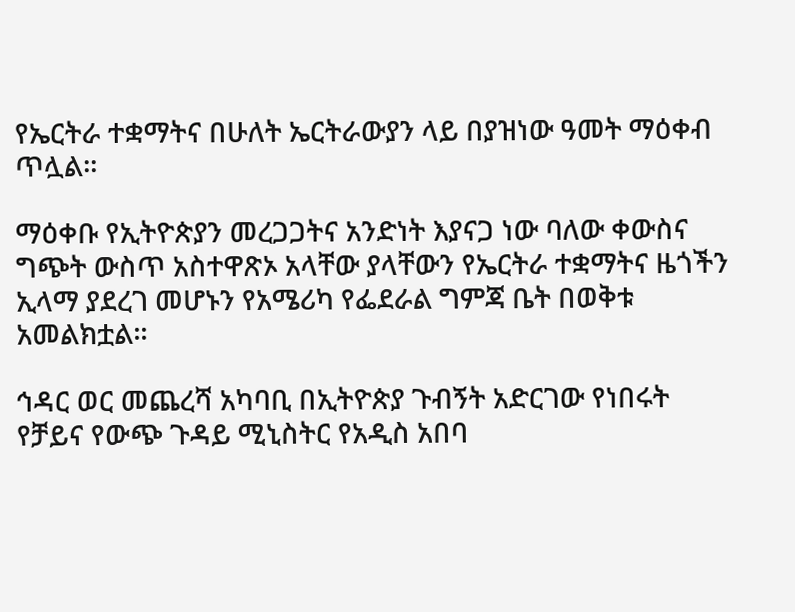የኤርትራ ተቋማትና በሁለት ኤርትራውያን ላይ በያዝነው ዓመት ማዕቀብ ጥሏል።

ማዕቀቡ የኢትዮጵያን መረጋጋትና አንድነት እያናጋ ነው ባለው ቀውስና ግጭት ውስጥ አስተዋጽኦ አላቸው ያላቸውን የኤርትራ ተቋማትና ዜጎችን ኢላማ ያደረገ መሆኑን የአሜሪካ የፌደራል ግምጃ ቤት በወቅቱ አመልክቷል።

ኅዳር ወር መጨረሻ አካባቢ በኢትዮጵያ ጉብኝት አድርገው የነበሩት የቻይና የውጭ ጉዳይ ሚኒስትር የአዲስ አበባ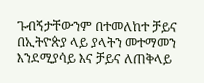ጉብኝታቸውንም በተመለከተ ቻይና በኢትዮጵያ ላይ ያላትን መተማመን እንደሚያሳይ እና ቻይና ለጠቅላይ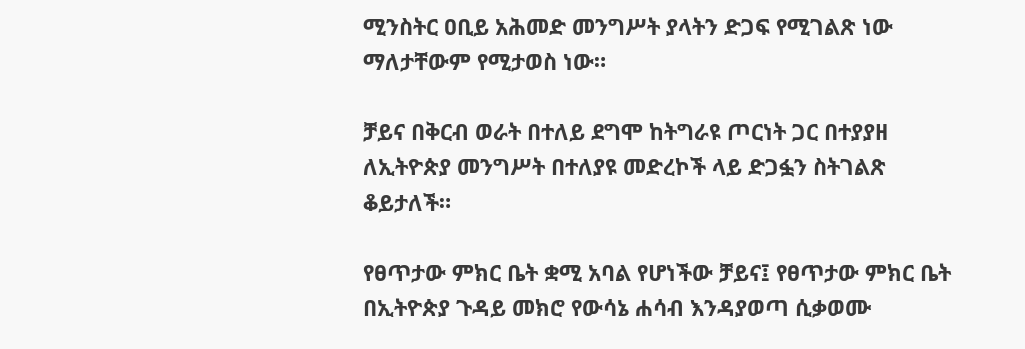ሚንስትር ዐቢይ አሕመድ መንግሥት ያላትን ድጋፍ የሚገልጽ ነው ማለታቸውም የሚታወስ ነው።

ቻይና በቅርብ ወራት በተለይ ደግሞ ከትግራዩ ጦርነት ጋር በተያያዘ ለኢትዮጵያ መንግሥት በተለያዩ መድረኮች ላይ ድጋፏን ስትገልጽ ቆይታለች።

የፀጥታው ምክር ቤት ቋሚ አባል የሆነችው ቻይና፤ የፀጥታው ምክር ቤት በኢትዮጵያ ጉዳይ መክሮ የውሳኔ ሐሳብ እንዳያወጣ ሲቃወሙ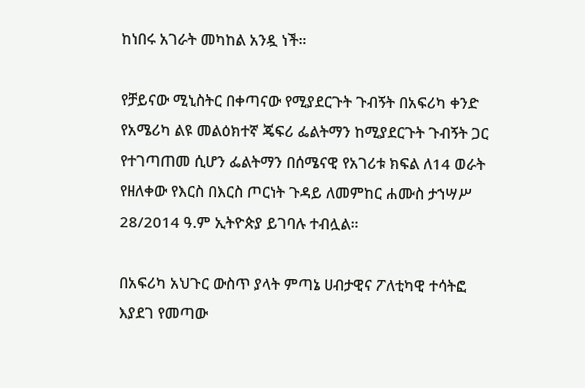ከነበሩ አገራት መካከል አንዷ ነች።

የቻይናው ሚኒስትር በቀጣናው የሚያደርጉት ጉብኝት በአፍሪካ ቀንድ የአሜሪካ ልዩ መልዕክተኛ ጄፍሪ ፌልትማን ከሚያደርጉት ጉብኝት ጋር የተገጣጠመ ሲሆን ፌልትማን በሰሜናዊ የአገሪቱ ክፍል ለ14 ወራት የዘለቀው የእርስ በእርስ ጦርነት ጉዳይ ለመምከር ሐሙስ ታኀሣሥ 28/2014 ዓ.ም ኢትዮጵያ ይገባሉ ተብሏል።

በአፍሪካ አህጉር ውስጥ ያላት ምጣኔ ሀብታዊና ፖለቲካዊ ተሳትፎ እያደገ የመጣው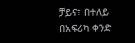ቻይና፣ በተለይ በአፍሪካ ቀንድ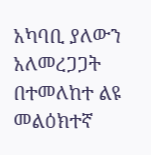አካባቢ ያለውን አለመረጋጋት በተመለከተ ልዩ መልዕክተኛ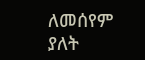ለመሰየም ያለት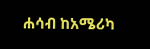ሐሳብ ከአሜሪካ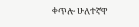ቀጥሎ ሁለተኛዋ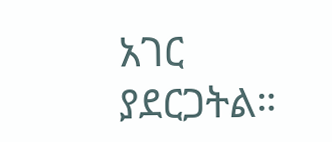አገር ያደርጋትል።